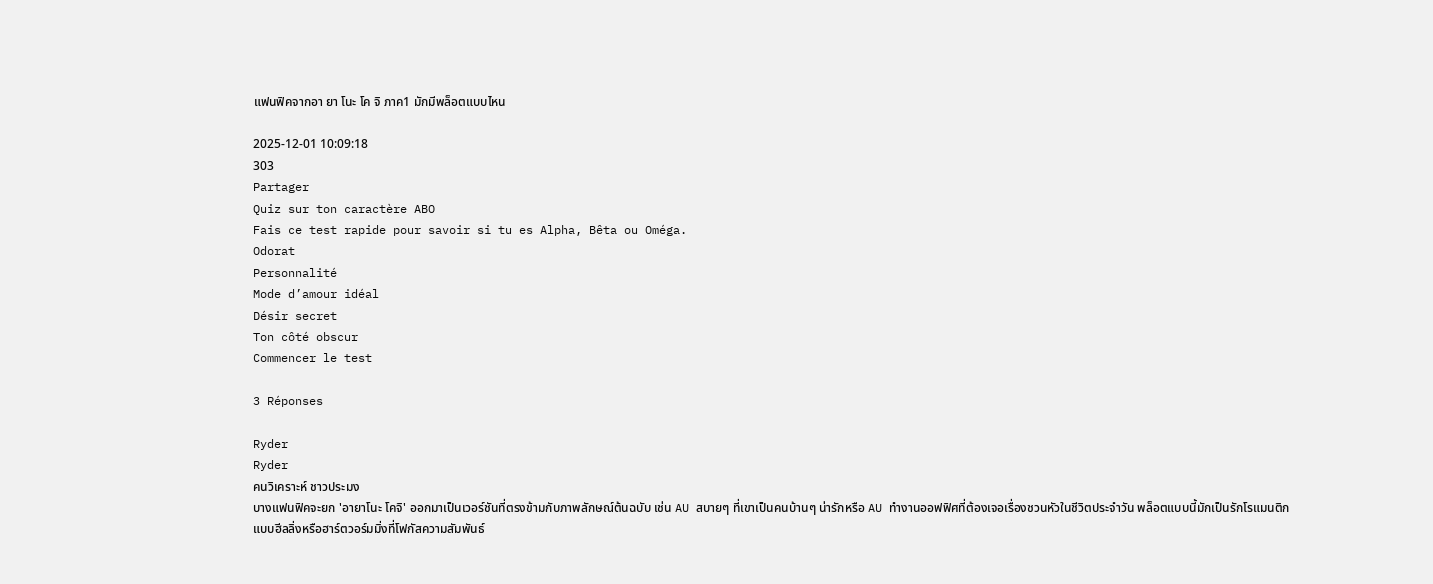แฟนฟิคจากอา ยา โนะ โค จิ ภาค1 มักมีพล็อตแบบไหน

2025-12-01 10:09:18
303
Partager
Quiz sur ton caractère ABO
Fais ce test rapide pour savoir si tu es Alpha, Bêta ou Oméga.
Odorat
Personnalité
Mode d’amour idéal
Désir secret
Ton côté obscur
Commencer le test

3 Réponses

Ryder
Ryder
คนวิเคราะห์ ชาวประมง
บางแฟนฟิคจะยก 'อายาโนะ โคจิ' ออกมาเป็นเวอร์ชันที่ตรงข้ามกับภาพลักษณ์ต้นฉบับ เช่น AU สบายๆ ที่เขาเป็นคนบ้านๆ น่ารักหรือ AU ทำงานออฟฟิศที่ต้องเจอเรื่องชวนหัวในชีวิตประจำวัน พล็อตแบบนี้มักเป็นรักโรแมนติกแบบฮีลลิ่งหรือฮาร์ตวอร์มมิ่งที่โฟกัสความสัมพันธ์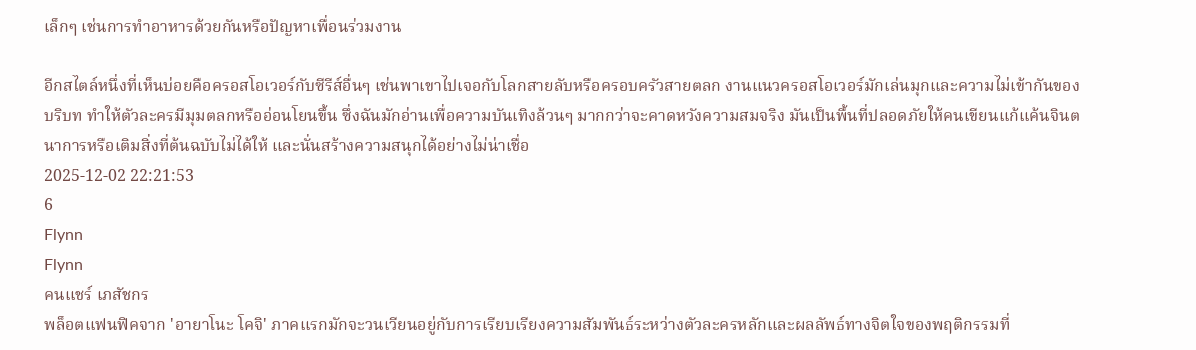เล็กๆ เช่นการทำอาหารด้วยกันหรือปัญหาเพื่อนร่วมงาน

อีกสไตล์หนึ่งที่เห็นบ่อยคือครอสโอเวอร์กับซีรีส์อื่นๆ เช่นพาเขาไปเจอกับโลกสายลับหรือครอบครัวสายตลก งานแนวครอสโอเวอร์มักเล่นมุกและความไม่เข้ากันของบริบท ทำให้ตัวละครมีมุมตลกหรืออ่อนโยนขึ้น ซึ่งฉันมักอ่านเพื่อความบันเทิงล้วนๆ มากกว่าจะคาดหวังความสมจริง มันเป็นพื้นที่ปลอดภัยให้คนเขียนแก้แค้นจินตนาการหรือเติมสิ่งที่ต้นฉบับไม่ได้ให้ และนั่นสร้างความสนุกได้อย่างไม่น่าเชื่อ
2025-12-02 22:21:53
6
Flynn
Flynn
คนแชร์ เภสัชกร
พล็อตแฟนฟิคจาก 'อายาโนะ โคจิ' ภาคแรกมักจะวนเวียนอยู่กับการเรียบเรียงความสัมพันธ์ระหว่างตัวละครหลักและผลลัพธ์ทางจิตใจของพฤติกรรมที่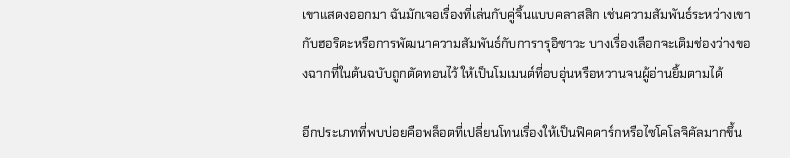เขาแสดงออกมา ฉันมักเจอเรื่องที่เล่นกับคู่จิ้นแบบคลาสสิก เช่นความสัมพันธ์ระหว่างเขากับฮอริตะหรือการพัฒนาความสัมพันธ์กับการารุอิซาวะ บางเรื่องเลือกจะเติมช่องว่างของฉากที่ในต้นฉบับถูกตัดทอนไว้ ให้เป็นโมเมนต์ที่อบอุ่นหรือหวานจนผู้อ่านยิ้มตามได้

อีกประเภทที่พบบ่อยคือพล็อตที่เปลี่ยนโทนเรื่องให้เป็นฟิคดาร์กหรือไซโคโลจิคัลมากขึ้น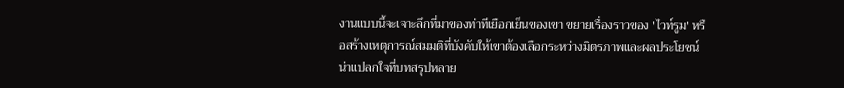งานแบบนี้จะเจาะลึกที่มาของท่าทีเยือกเย็นของเขา ขยายเรื่องราวของ 'ไวท์รูม' หรือสร้างเหตุการณ์สมมติที่บังคับให้เขาต้องเลือกระหว่างมิตรภาพและผลประโยชน์ น่าแปลกใจที่บทสรุปหลาย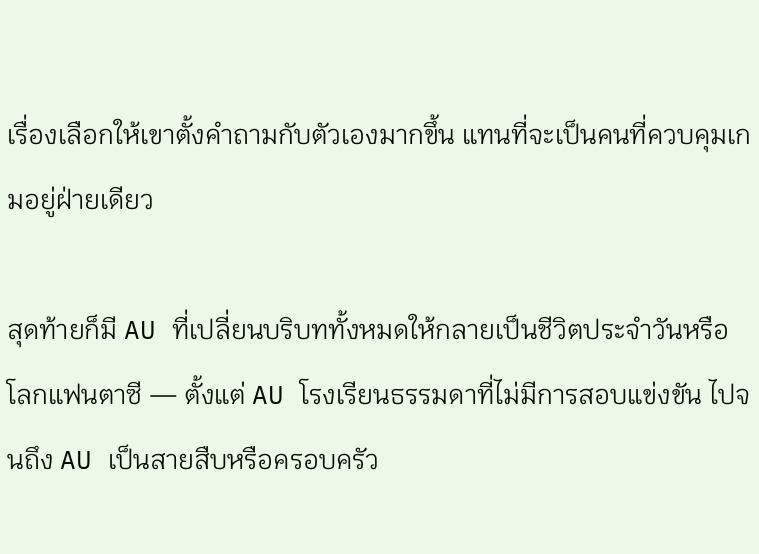เรื่องเลือกให้เขาตั้งคำถามกับตัวเองมากขึ้น แทนที่จะเป็นคนที่ควบคุมเกมอยู่ฝ่ายเดียว

สุดท้ายก็มี AU ที่เปลี่ยนบริบททั้งหมดให้กลายเป็นชีวิตประจำวันหรือโลกแฟนตาซี — ตั้งแต่ AU โรงเรียนธรรมดาที่ไม่มีการสอบแข่งขัน ไปจนถึง AU เป็นสายสืบหรือครอบครัว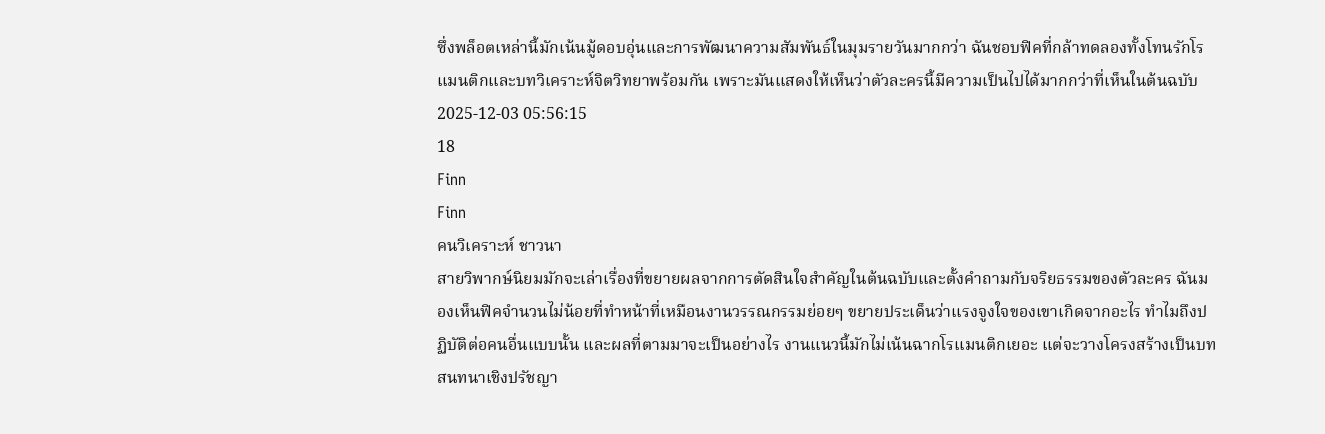ซึ่งพล็อตเหล่านี้มักเน้นมู้ดอบอุ่นและการพัฒนาความสัมพันธ์ในมุมรายวันมากกว่า ฉันชอบฟิคที่กล้าทดลองทั้งโทนรักโรแมนติกและบทวิเคราะห์จิตวิทยาพร้อมกัน เพราะมันแสดงให้เห็นว่าตัวละครนี้มีความเป็นไปได้มากกว่าที่เห็นในต้นฉบับ
2025-12-03 05:56:15
18
Finn
Finn
คนวิเคราะห์ ชาวนา
สายวิพากษ์นิยมมักจะเล่าเรื่องที่ขยายผลจากการตัดสินใจสำคัญในต้นฉบับและตั้งคำถามกับจริยธรรมของตัวละคร ฉันมองเห็นฟิคจำนวนไม่น้อยที่ทำหน้าที่เหมือนงานวรรณกรรมย่อยๆ ขยายประเด็นว่าแรงจูงใจของเขาเกิดจากอะไร ทำไมถึงปฏิบัติต่อคนอื่นแบบนั้น และผลที่ตามมาจะเป็นอย่างไร งานแนวนี้มักไม่เน้นฉากโรแมนติกเยอะ แต่จะวางโครงสร้างเป็นบทสนทนาเชิงปรัชญา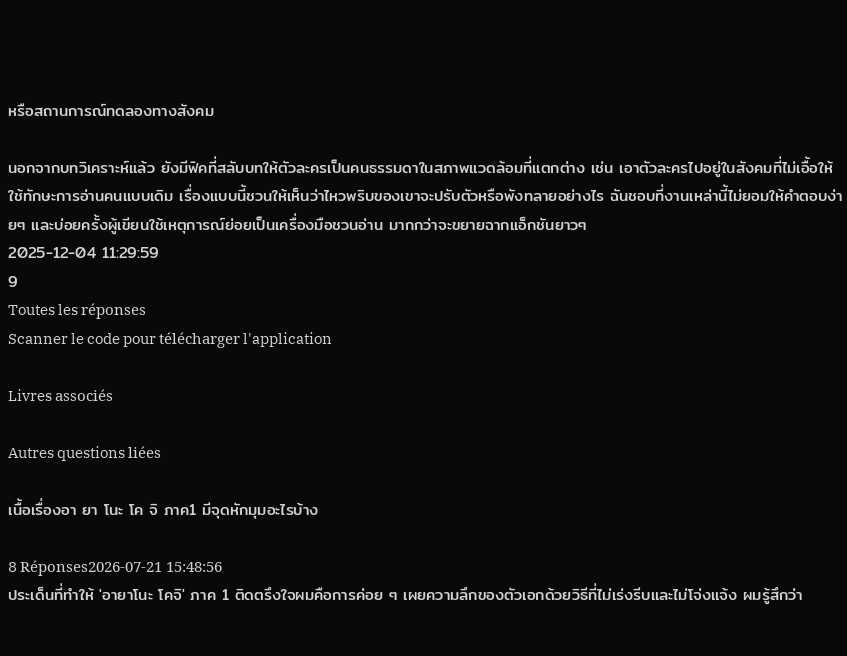หรือสถานการณ์ทดลองทางสังคม

นอกจากบทวิเคราะห์แล้ว ยังมีฟิคที่สลับบทให้ตัวละครเป็นคนธรรมดาในสภาพแวดล้อมที่แตกต่าง เช่น เอาตัวละครไปอยู่ในสังคมที่ไม่เอื้อให้ใช้ทักษะการอ่านคนแบบเดิม เรื่องแบบนี้ชวนให้เห็นว่าไหวพริบของเขาจะปรับตัวหรือพังทลายอย่างไร ฉันชอบที่งานเหล่านี้ไม่ยอมให้คำตอบง่ายๆ และบ่อยครั้งผู้เขียนใช้เหตุการณ์ย่อยเป็นเครื่องมือชวนอ่าน มากกว่าจะขยายฉากแอ็กชันยาวๆ
2025-12-04 11:29:59
9
Toutes les réponses
Scanner le code pour télécharger l'application

Livres associés

Autres questions liées

เนื้อเรื่องอา ยา โนะ โค จิ ภาค1 มีจุดหักมุมอะไรบ้าง

8 Réponses2026-07-21 15:48:56
ประเด็นที่ทำให้ 'อายาโนะ โคจิ' ภาค 1 ติดตรึงใจผมคือการค่อย ๆ เผยความลึกของตัวเอกด้วยวิธีที่ไม่เร่งรีบและไม่โจ่งแจ้ง ผมรู้สึกว่า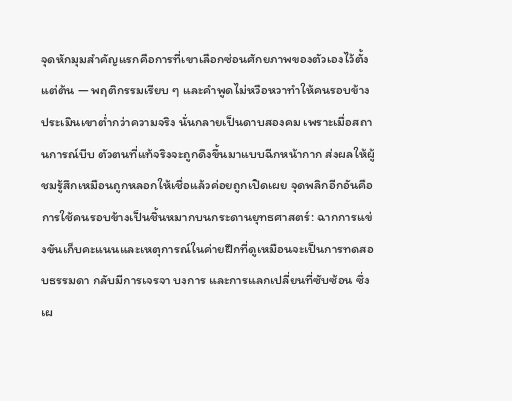จุดหักมุมสำคัญแรกคือการที่เขาเลือกซ่อนศักยภาพของตัวเองไว้ตั้งแต่ต้น — พฤติกรรมเรียบ ๆ และคำพูดไม่หวือหวาทำให้คนรอบข้างประเมินเขาต่ำกว่าความจริง นั่นกลายเป็นดาบสองคม เพราะเมื่อสถานการณ์บีบ ตัวตนที่แท้จริงจะถูกดึงขึ้นมาแบบฉีกหน้ากาก ส่งผลให้ผู้ชมรู้สึกเหมือนถูกหลอกให้เชื่อแล้วค่อยถูกเปิดเผย จุดพลิกอีกอันคือการใช้คนรอบข้างเป็นชิ้นหมากบนกระดานยุทธศาสตร์: ฉากการแข่งขันเก็บคะแนนและเหตุการณ์ในค่ายฝึกที่ดูเหมือนจะเป็นการทดสอบธรรมดา กลับมีการเจรจา บงการ และการแลกเปลี่ยนที่ซับซ้อน ซึ่งเผ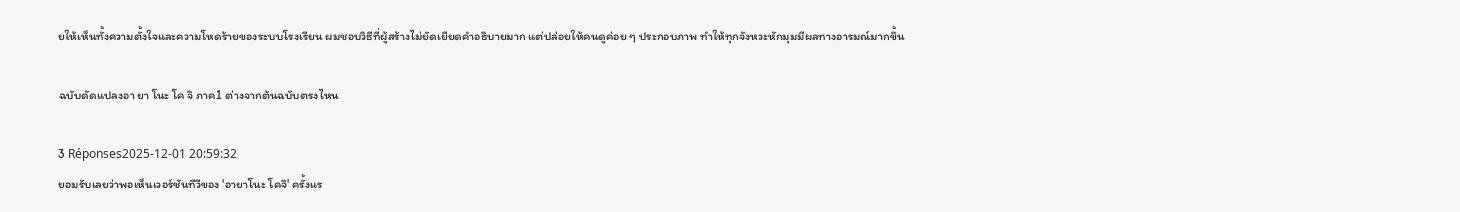ยให้เห็นทั้งความตั้งใจและความโหดร้ายของระบบโรงเรียน ผมชอบวิธีที่ผู้สร้างไม่ยัดเยียดคำอธิบายมาก แต่ปล่อยให้คนดูค่อย ๆ ประกอบภาพ ทำให้ทุกจังหวะหักมุมมีผลทางอารมณ์มากขึ้น

ฉบับดัดแปลงอา ยา โนะ โค จิ ภาค1 ต่างจากต้นฉบับตรงไหน

3 Réponses2025-12-01 20:59:32
ยอมรับเลยว่าพอเห็นเวอร์ชันทีวีของ 'อายาโนะ โคจิ' ครั้งแร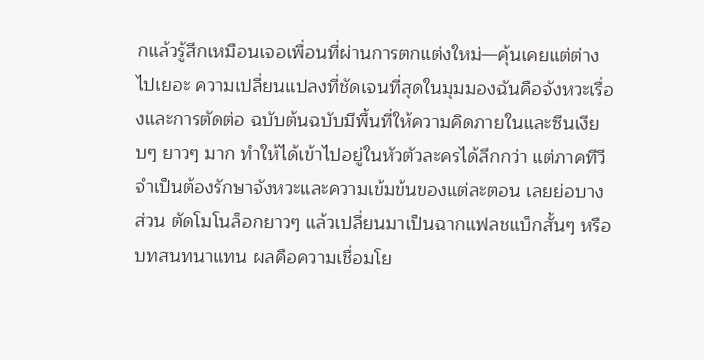กแล้วรู้สึกเหมือนเจอเพื่อนที่ผ่านการตกแต่งใหม่—คุ้นเคยแต่ต่างไปเยอะ ความเปลี่ยนแปลงที่ชัดเจนที่สุดในมุมมองฉันคือจังหวะเรื่องและการตัดต่อ ฉบับต้นฉบับมีพื้นที่ให้ความคิดภายในและซีนเงียบๆ ยาวๆ มาก ทำให้ได้เข้าไปอยู่ในหัวตัวละครได้ลึกกว่า แต่ภาคทีวีจำเป็นต้องรักษาจังหวะและความเข้มข้นของแต่ละตอน เลยย่อบางส่วน ตัดโมโนล็อกยาวๆ แล้วเปลี่ยนมาเป็นฉากแฟลชแบ็กสั้นๆ หรือบทสนทนาแทน ผลคือความเชื่อมโย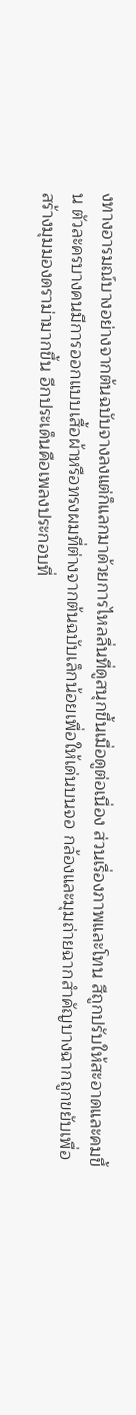งทางอารมณ์บางอย่างจากต้นฉบับจางลงแต่ก็แลกมาด้วยการไหลลื่นที่ดูสนุกขึ้นเมื่อดูต่อเนื่อง ส่วนเรื่องภาพและโทน สีถูกปรับให้สะอาดและคมขึ้น ตัวละครบางคนมีการออกแบบเสื้อผ้าหรือทรงผมที่ต่างจากต้นฉบับเล็กน้อยเพื่อให้เด่นบนจอ กล้องและมุมถ่ายฉากสำคัญบางฉากถูกขยับเพื่อสร้างมุมมองดราม่ามากขึ้น อีกประเด็นคือเพลงประกอบที่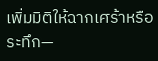เพิ่มมิติให้ฉากเศร้าหรือระทึก—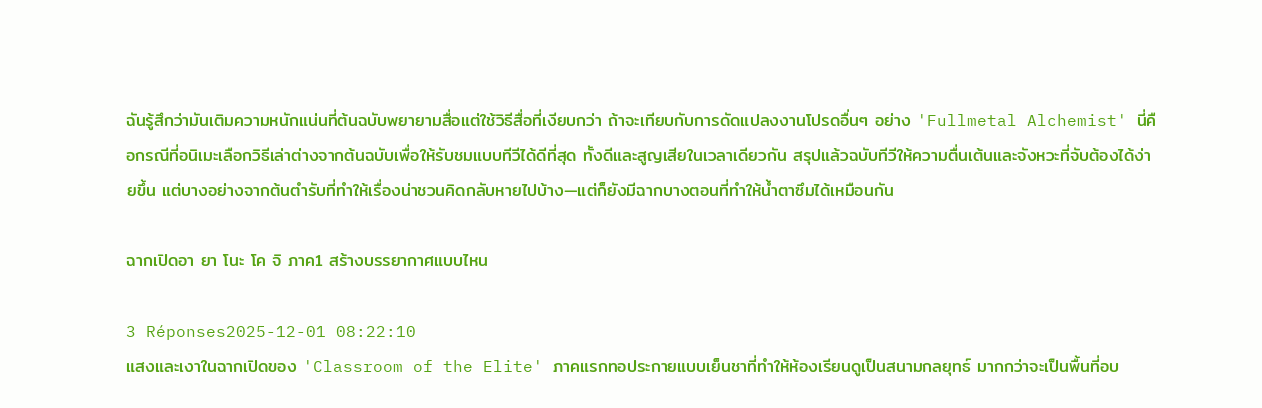ฉันรู้สึกว่ามันเติมความหนักแน่นที่ต้นฉบับพยายามสื่อแต่ใช้วิธีสื่อที่เงียบกว่า ถ้าจะเทียบกับการดัดแปลงงานโปรดอื่นๆ อย่าง 'Fullmetal Alchemist' นี่คือกรณีที่อนิเมะเลือกวิธีเล่าต่างจากต้นฉบับเพื่อให้รับชมแบบทีวีได้ดีที่สุด ทั้งดีและสูญเสียในเวลาเดียวกัน สรุปแล้วฉบับทีวีให้ความตื่นเต้นและจังหวะที่จับต้องได้ง่ายขึ้น แต่บางอย่างจากต้นตำรับที่ทำให้เรื่องน่าชวนคิดกลับหายไปบ้าง—แต่ก็ยังมีฉากบางตอนที่ทำให้น้ำตาซึมได้เหมือนกัน

ฉากเปิดอา ยา โนะ โค จิ ภาค1 สร้างบรรยากาศแบบไหน

3 Réponses2025-12-01 08:22:10
แสงและเงาในฉากเปิดของ 'Classroom of the Elite' ภาคแรกทอประกายแบบเย็นชาที่ทำให้ห้องเรียนดูเป็นสนามกลยุทธ์ มากกว่าจะเป็นพื้นที่อบ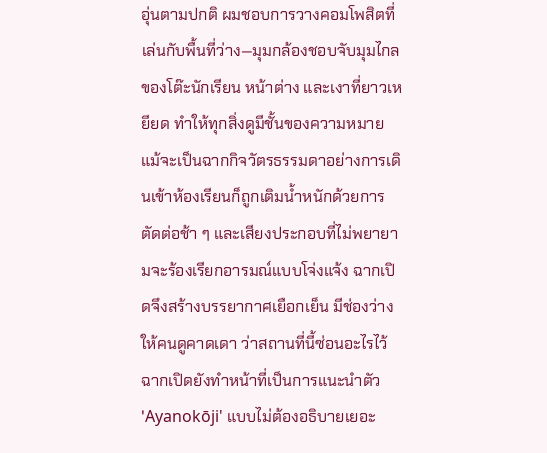อุ่นตามปกติ ผมชอบการวางคอมโพสิตที่เล่นกับพื้นที่ว่าง—มุมกล้องชอบจับมุมไกลของโต๊ะนักเรียน หน้าต่าง และเงาที่ยาวเหยียด ทำให้ทุกสิ่งดูมีชั้นของความหมาย แม้จะเป็นฉากกิจวัตรธรรมดาอย่างการเดินเข้าห้องเรียนก็ถูกเติมน้ำหนักด้วยการตัดต่อช้า ๆ และเสียงประกอบที่ไม่พยายามจะร้องเรียกอารมณ์แบบโจ่งแจ้ง ฉากเปิดจึงสร้างบรรยากาศเยือกเย็น มีช่องว่างให้คนดูคาดเดา ว่าสถานที่นี้ซ่อนอะไรไว้ ฉากเปิดยังทำหน้าที่เป็นการแนะนำตัว 'Ayanokōji' แบบไม่ต้องอธิบายเยอะ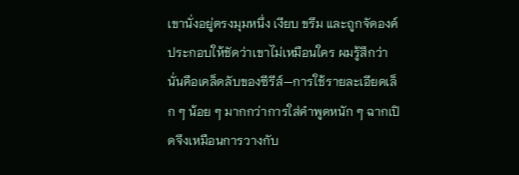เขานั่งอยู่ตรงมุมหนึ่ง เงียบ ขรึม และถูกจัดองค์ประกอบให้ชัดว่าเขาไม่เหมือนใคร ผมรู้สึกว่านั่นคือเคล็ดลับของซีรีส์—การใช้รายละเอียดเล็ก ๆ น้อย ๆ มากกว่าการใส่คำพูดหนัก ๆ ฉากเปิดจึงเหมือนการวางกับ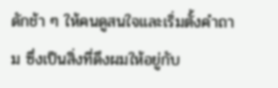ดักช้า ๆ ให้คนดูสนใจและเริ่มตั้งคำถาม ซึ่งเป็นสิ่งที่ดึงผมให้อยู่กับ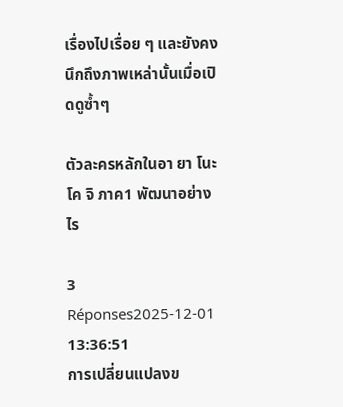เรื่องไปเรื่อย ๆ และยังคงนึกถึงภาพเหล่านั้นเมื่อเปิดดูซ้ำๆ

ตัวละครหลักในอา ยา โนะ โค จิ ภาค1 พัฒนาอย่างไร

3 Réponses2025-12-01 13:36:51
การเปลี่ยนแปลงข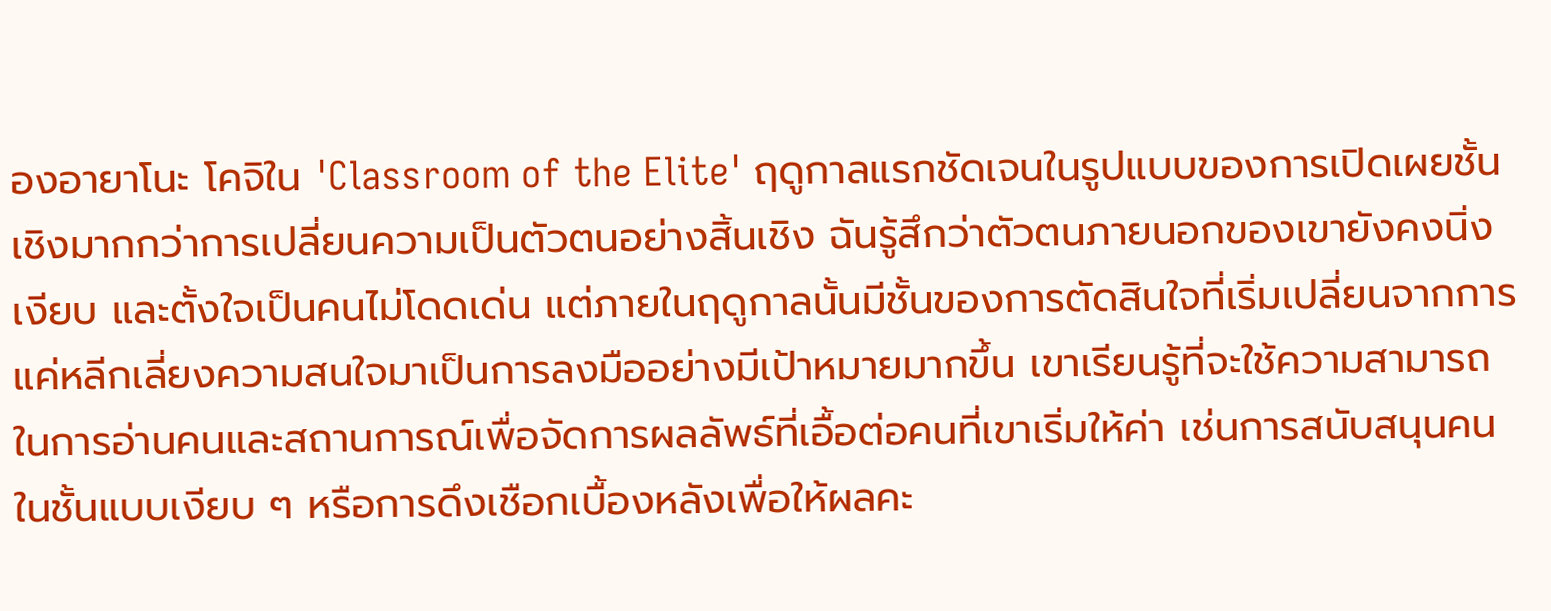องอายาโนะ โคจิใน 'Classroom of the Elite' ฤดูกาลแรกชัดเจนในรูปแบบของการเปิดเผยชั้นเชิงมากกว่าการเปลี่ยนความเป็นตัวตนอย่างสิ้นเชิง ฉันรู้สึกว่าตัวตนภายนอกของเขายังคงนิ่ง เงียบ และตั้งใจเป็นคนไม่โดดเด่น แต่ภายในฤดูกาลนั้นมีชั้นของการตัดสินใจที่เริ่มเปลี่ยนจากการแค่หลีกเลี่ยงความสนใจมาเป็นการลงมืออย่างมีเป้าหมายมากขึ้น เขาเรียนรู้ที่จะใช้ความสามารถในการอ่านคนและสถานการณ์เพื่อจัดการผลลัพธ์ที่เอื้อต่อคนที่เขาเริ่มให้ค่า เช่นการสนับสนุนคนในชั้นแบบเงียบ ๆ หรือการดึงเชือกเบื้องหลังเพื่อให้ผลคะ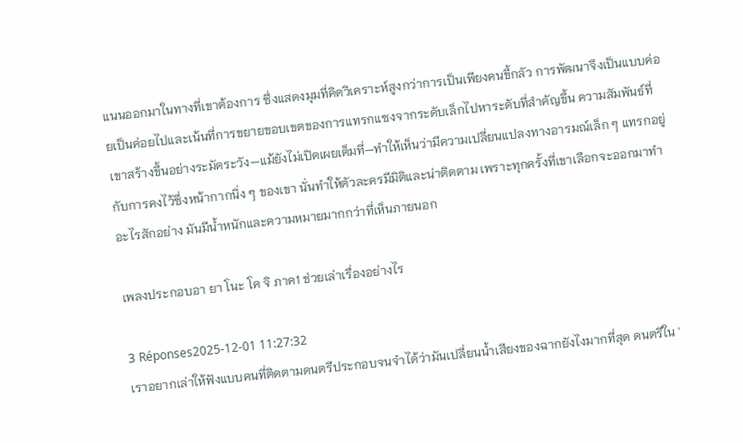แนนออกมาในทางที่เขาต้องการ ซึ่งแสดงมุมที่คิดวิเคราะห์สูงกว่าการเป็นเพียงคนขี้กลัว การพัฒนาจึงเป็นแบบค่อยเป็นค่อยไปและเน้นที่การขยายขอบเขตของการแทรกแซงจากระดับเล็กไปหาระดับที่สำคัญขึ้น ความสัมพันธ์ที่เขาสร้างขึ้นอย่างระมัดระวัง—แม้ยังไม่เปิดเผยเต็มที่—ทำให้เห็นว่ามีความเปลี่ยนแปลงทางอารมณ์เล็ก ๆ แทรกอยู่กับการคงไว้ซึ่งหน้ากากนิ่ง ๆ ของเขา นั่นทำให้ตัวละครมีมิติและน่าติดตาม เพราะทุกครั้งที่เขาเลือกจะออกมาทำอะไรสักอย่าง มันมีน้ำหนักและความหมายมากกว่าที่เห็นภายนอก

เพลงประกอบอา ยา โนะ โค จิ ภาค1 ช่วยเล่าเรื่องอย่างไร

3 Réponses2025-12-01 11:27:32
เราอยากเล่าให้ฟังแบบคนที่ติดตามดนตรีประกอบจนจำได้ว่ามันเปลี่ยนน้ำเสียงของฉากยังไงมากที่สุด ดนตรีใน '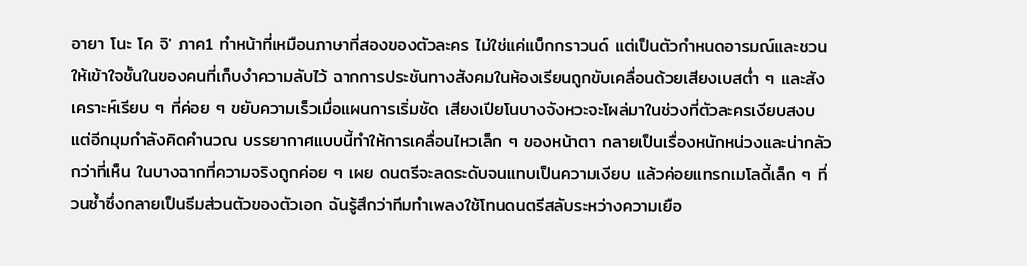อายา โนะ โค จิ' ภาค1 ทำหน้าที่เหมือนภาษาที่สองของตัวละคร ไม่ใช่แค่แบ็กกราวนด์ แต่เป็นตัวกำหนดอารมณ์และชวนให้เข้าใจชั้นในของคนที่เก็บงำความลับไว้ ฉากการประชันทางสังคมในห้องเรียนถูกขับเคลื่อนด้วยเสียงเบสต่ำ ๆ และสังเคราะห์เรียบ ๆ ที่ค่อย ๆ ขยับความเร็วเมื่อแผนการเริ่มชัด เสียงเปียโนบางจังหวะจะโผล่มาในช่วงที่ตัวละครเงียบสงบ แต่อีกมุมกำลังคิดคำนวณ บรรยากาศแบบนี้ทำให้การเคลื่อนไหวเล็ก ๆ ของหน้าตา กลายเป็นเรื่องหนักหน่วงและน่ากลัวกว่าที่เห็น ในบางฉากที่ความจริงถูกค่อย ๆ เผย ดนตรีจะลดระดับจนแทบเป็นความเงียบ แล้วค่อยแทรกเมโลดี้เล็ก ๆ ที่วนซ้ำซึ่งกลายเป็นธีมส่วนตัวของตัวเอก ฉันรู้สึกว่าทีมทำเพลงใช้โทนดนตรีสลับระหว่างความเยือ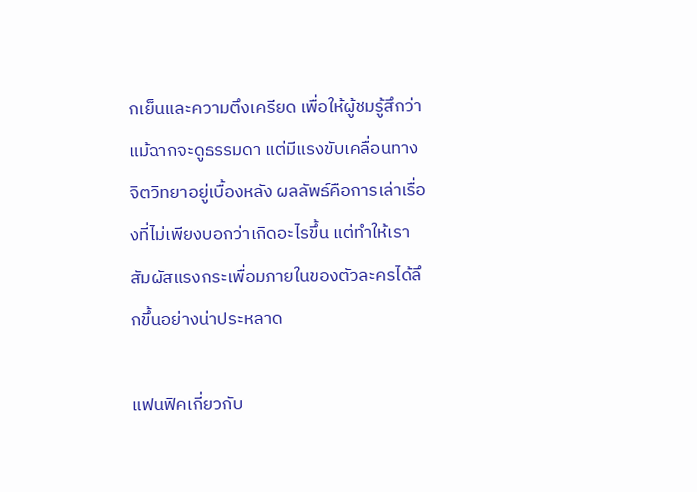กเย็นและความตึงเครียด เพื่อให้ผู้ชมรู้สึกว่าแม้ฉากจะดูธรรมดา แต่มีแรงขับเคลื่อนทางจิตวิทยาอยู่เบื้องหลัง ผลลัพธ์คือการเล่าเรื่องที่ไม่เพียงบอกว่าเกิดอะไรขึ้น แต่ทำให้เราสัมผัสแรงกระเพื่อมภายในของตัวละครได้ลึกขึ้นอย่างน่าประหลาด

แฟนฟิคเกี่ยวกับ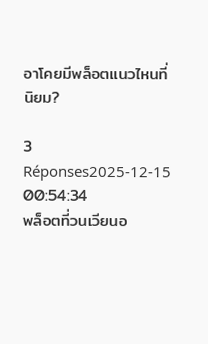อาโคยมีพล็อตแนวไหนที่นิยม?

3 Réponses2025-12-15 00:54:34
พล็อตที่วนเวียนอ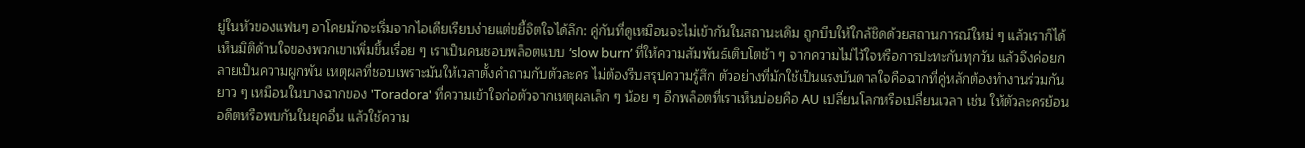ยู่ในหัวของแฟนๆ อาโคยมักจะเริ่มจากไอเดียเรียบง่ายแต่ขยี้จิตใจได้ลึก: คู่กันที่ดูเหมือนจะไม่เข้ากันในสถานะเดิม ถูกบีบให้ใกล้ชิดด้วยสถานการณ์ใหม่ ๆ แล้วเราก็ได้เห็นมิติด้านใจของพวกเขาเพิ่มขึ้นเรื่อย ๆ เราเป็นคนชอบพล็อตแบบ ‘slow burn’ ที่ให้ความสัมพันธ์เติบโตช้า ๆ จากความไม่ไว้ใจหรือการปะทะกันทุกวัน แล้วจึงค่อยกลายเป็นความผูกพัน เหตุผลที่ชอบเพราะมันให้เวลาตั้งคำถามกับตัวละคร ไม่ต้องรีบสรุปความรู้สึก ตัวอย่างที่มักใช้เป็นแรงบันดาลใจคือฉากที่คู่หลักต้องทำงานร่วมกันยาว ๆ เหมือนในบางฉากของ 'Toradora' ที่ความเข้าใจก่อตัวจากเหตุผลเล็ก ๆ น้อย ๆ อีกพล็อตที่เราเห็นบ่อยคือ AU เปลี่ยนโลกหรือเปลี่ยนเวลา เช่น ให้ตัวละครย้อนอดีตหรือพบกันในยุคอื่น แล้วใช้ความ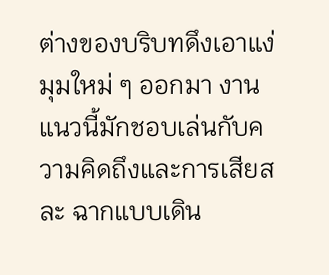ต่างของบริบทดึงเอาแง่มุมใหม่ ๆ ออกมา งานแนวนี้มักชอบเล่นกับความคิดถึงและการเสียสละ ฉากแบบเดิน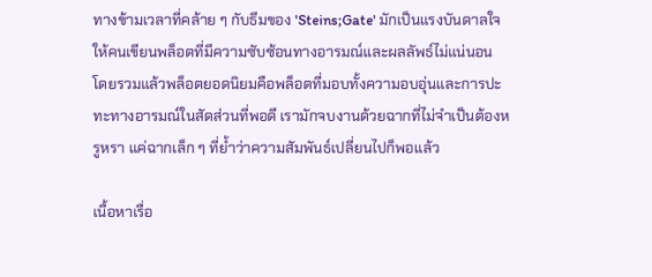ทางข้ามเวลาที่คล้าย ๆ กับธีมของ 'Steins;Gate' มักเป็นแรงบันดาลใจให้คนเขียนพล็อตที่มีความซับซ้อนทางอารมณ์และผลลัพธ์ไม่แน่นอน โดยรวมแล้วพล็อตยอดนิยมคือพล็อตที่มอบทั้งความอบอุ่นและการปะทะทางอารมณ์ในสัดส่วนที่พอดี เรามักจบงานด้วยฉากที่ไม่จำเป็นต้องหรูหรา แค่ฉากเล็ก ๆ ที่ย้ำว่าความสัมพันธ์เปลี่ยนไปก็พอแล้ว

เนื้อหาเรื่อ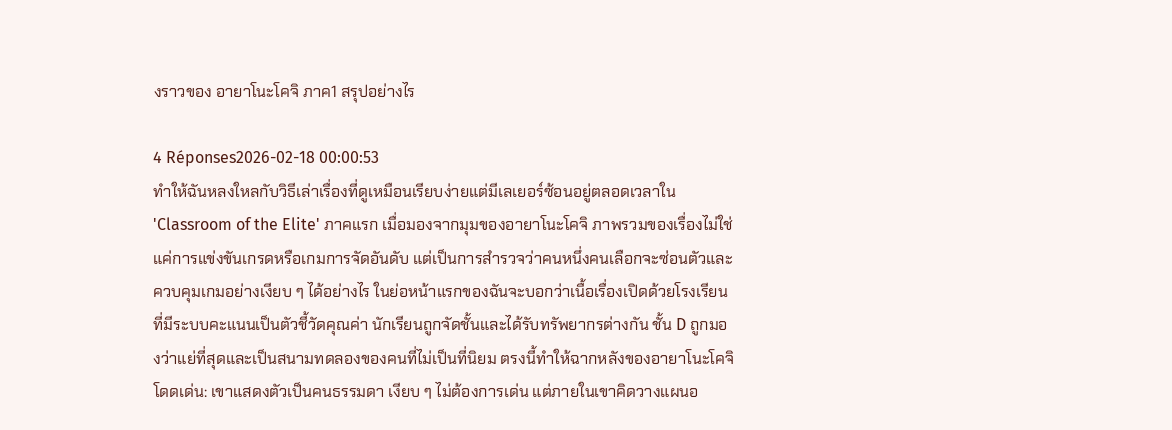งราวของ อายาโนะโคจิ ภาค1 สรุปอย่างไร

4 Réponses2026-02-18 00:00:53
ทำให้ฉันหลงใหลกับวิธีเล่าเรื่องที่ดูเหมือนเรียบง่ายแต่มีเลเยอร์ซ้อนอยู่ตลอดเวลาใน 'Classroom of the Elite' ภาคแรก เมื่อมองจากมุมของอายาโนะโคจิ ภาพรวมของเรื่องไม่ใช่แค่การแข่งขันเกรดหรือเกมการจัดอันดับ แต่เป็นการสำรวจว่าคนหนึ่งคนเลือกจะซ่อนตัวและควบคุมเกมอย่างเงียบ ๆ ได้อย่างไร ในย่อหน้าแรกของฉันจะบอกว่าเนื้อเรื่องเปิดด้วยโรงเรียนที่มีระบบคะแนนเป็นตัวชี้วัดคุณค่า นักเรียนถูกจัดชั้นและได้รับทรัพยากรต่างกัน ชั้น D ถูกมองว่าแย่ที่สุดและเป็นสนามทดลองของคนที่ไม่เป็นที่นิยม ตรงนี้ทำให้ฉากหลังของอายาโนะโคจิโดดเด่น: เขาแสดงตัวเป็นคนธรรมดา เงียบ ๆ ไม่ต้องการเด่น แต่ภายในเขาคิดวางแผนอ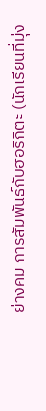ย่างคม การสัมพันธ์กับฮอริกิตะ (นักเรียนที่มุ่ง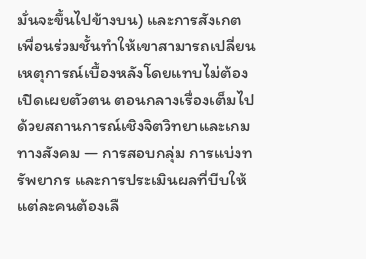มั่นจะขึ้นไปข้างบน) และการสังเกตเพื่อนร่วมชั้นทำให้เขาสามารถเปลี่ยนเหตุการณ์เบื้องหลังโดยแทบไม่ต้องเปิดเผยตัวตน ตอนกลางเรื่องเต็มไปด้วยสถานการณ์เชิงจิตวิทยาและเกมทางสังคม — การสอบกลุ่ม การแบ่งทรัพยากร และการประเมินผลที่บีบให้แต่ละคนต้องเลื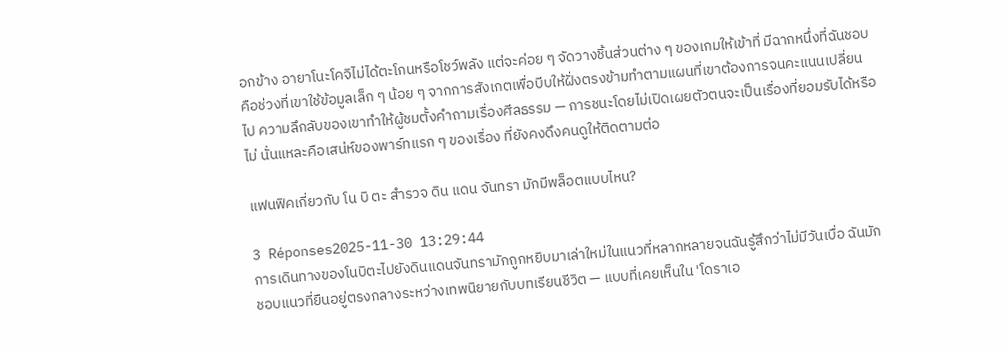อกข้าง อายาโนะโคจิไม่ได้ตะโกนหรือโชว์พลัง แต่จะค่อย ๆ จัดวางชิ้นส่วนต่าง ๆ ของเกมให้เข้าที่ มีฉากหนึ่งที่ฉันชอบคือช่วงที่เขาใช้ข้อมูลเล็ก ๆ น้อย ๆ จากการสังเกตเพื่อบีบให้ฝั่งตรงข้ามทำตามแผนที่เขาต้องการจนคะแนนเปลี่ยนไป ความลึกลับของเขาทำให้ผู้ชมตั้งคำถามเรื่องศีลธรรม — การชนะโดยไม่เปิดเผยตัวตนจะเป็นเรื่องที่ยอมรับได้หรือไม่ นั่นแหละคือเสน่ห์ของพาร์ทแรก ๆ ของเรื่อง ที่ยังคงดึงคนดูให้ติดตามต่อ

แฟนฟิคเกี่ยวกับ โน บิ ตะ สำรวจ ดิน แดน จันทรา มักมีพล็อตแบบไหน?

3 Réponses2025-11-30 13:29:44
การเดินทางของโนบิตะไปยังดินแดนจันทรามักถูกหยิบมาเล่าใหม่ในแนวที่หลากหลายจนฉันรู้สึกว่าไม่มีวันเบื่อ ฉันมักชอบแนวที่ยืนอยู่ตรงกลางระหว่างเทพนิยายกับบทเรียนชีวิต — แบบที่เคยเห็นใน 'โดราเอ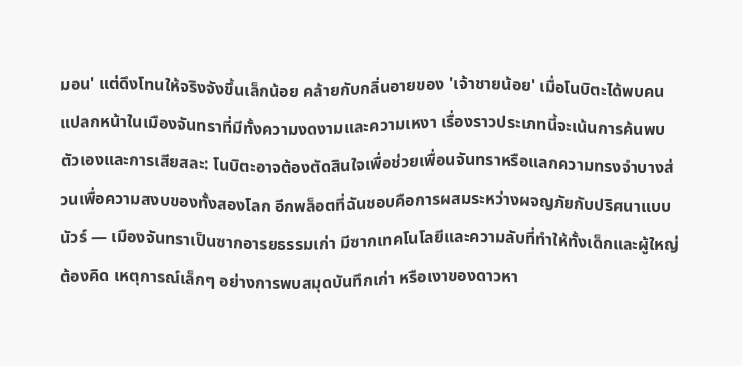มอน' แต่ดึงโทนให้จริงจังขึ้นเล็กน้อย คล้ายกับกลิ่นอายของ 'เจ้าชายน้อย' เมื่อโนบิตะได้พบคนแปลกหน้าในเมืองจันทราที่มีทั้งความงดงามและความเหงา เรื่องราวประเภทนี้จะเน้นการค้นพบตัวเองและการเสียสละ: โนบิตะอาจต้องตัดสินใจเพื่อช่วยเพื่อนจันทราหรือแลกความทรงจำบางส่วนเพื่อความสงบของทั้งสองโลก อีกพล็อตที่ฉันชอบคือการผสมระหว่างผจญภัยกับปริศนาแบบนัวร์ — เมืองจันทราเป็นซากอารยธรรมเก่า มีซากเทคโนโลยีและความลับที่ทำให้ทั้งเด็กและผู้ใหญ่ต้องคิด เหตุการณ์เล็กๆ อย่างการพบสมุดบันทึกเก่า หรือเงาของดาวหา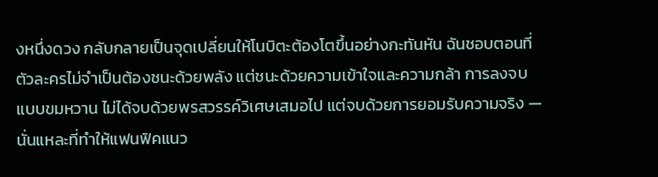งหนึ่งดวง กลับกลายเป็นจุดเปลี่ยนให้โนบิตะต้องโตขึ้นอย่างกะทันหัน ฉันชอบตอนที่ตัวละครไม่จำเป็นต้องชนะด้วยพลัง แต่ชนะด้วยความเข้าใจและความกล้า การลงจบแบบขมหวาน ไม่ได้จบด้วยพรสวรรค์วิเศษเสมอไป แต่จบด้วยการยอมรับความจริง — นั่นแหละที่ทำให้แฟนฟิคแนว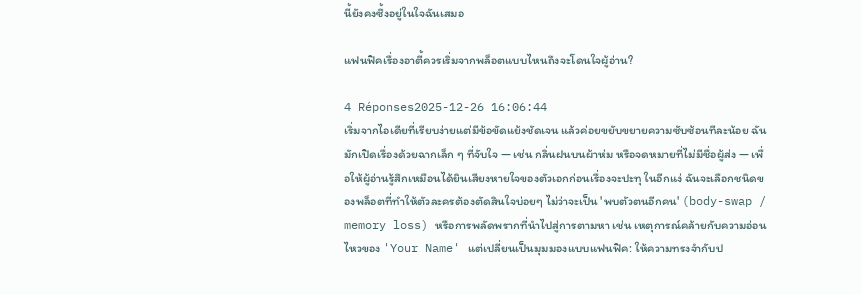นี้ยังคงซึ้งอยู่ในใจฉันเสมอ

แฟนฟิคเรื่องอาตี้ควรเริ่มจากพล็อตแบบไหนถึงจะโดนใจผู้อ่าน?

4 Réponses2025-12-26 16:06:44
เริ่มจากไอเดียที่เรียบง่ายแต่มีข้อขัดแย้งชัดเจน แล้วค่อยขยับขยายความซับซ้อนทีละน้อย ฉันมักเปิดเรื่องด้วยฉากเล็ก ๆ ที่จับใจ — เช่น กลิ่นฝนบนผ้าห่ม หรือจดหมายที่ไม่มีชื่อผู้ส่ง — เพื่อให้ผู้อ่านรู้สึกเหมือนได้ยินเสียงหายใจของตัวเอกก่อนเรื่องจะปะทุ ในอีกแง่ ฉันจะเลือกชนิดของพล็อตที่ทำให้ตัวละครต้องตัดสินใจบ่อยๆ ไม่ว่าจะเป็น 'พบตัวตนอีกคน' (body-swap / memory loss) หรือการพลัดพรากที่นำไปสู่การตามหา เช่น เหตุการณ์คล้ายกับความอ่อนไหวของ 'Your Name' แต่เปลี่ยนเป็นมุมมองแบบแฟนฟิค: ให้ความทรงจำกับป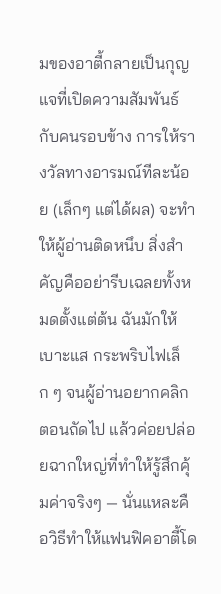มของอาตี้กลายเป็นกุญแจที่เปิดความสัมพันธ์กับคนรอบข้าง การให้รางวัลทางอารมณ์ทีละน้อย (เล็กๆ แต่ได้ผล) จะทำให้ผู้อ่านติดหนึบ สิ่งสำคัญคืออย่ารีบเฉลยทั้งหมดตั้งแต่ต้น ฉันมักให้เบาะแส กระพริบไฟเล็ก ๆ จนผู้อ่านอยากคลิกตอนถัดไป แล้วค่อยปล่อยฉากใหญ่ที่ทำให้รู้สึกคุ้มค่าจริงๆ — นั่นแหละคือวิธีทำให้แฟนฟิคอาตี้โด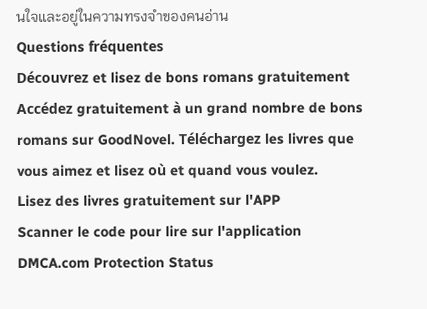นใจและอยู่ในความทรงจำของคนอ่าน
Questions fréquentes
Découvrez et lisez de bons romans gratuitement
Accédez gratuitement à un grand nombre de bons romans sur GoodNovel. Téléchargez les livres que vous aimez et lisez où et quand vous voulez.
Lisez des livres gratuitement sur l'APP
Scanner le code pour lire sur l'application
DMCA.com Protection Status